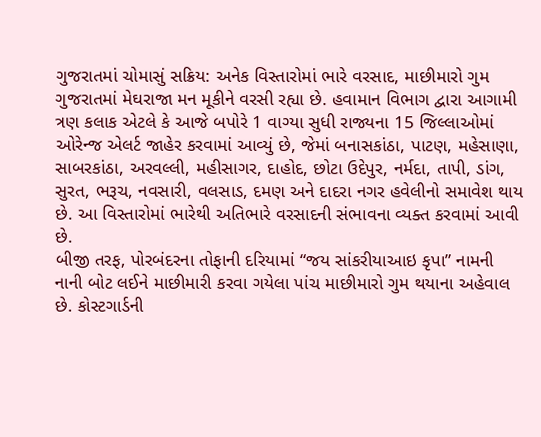ગુજરાતમાં ચોમાસું સક્રિય: અનેક વિસ્તારોમાં ભારે વરસાદ, માછીમારો ગુમ
ગુજરાતમાં મેઘરાજા મન મૂકીને વરસી રહ્યા છે. હવામાન વિભાગ દ્વારા આગામી ત્રણ કલાક એટલે કે આજે બપોરે 1 વાગ્યા સુધી રાજ્યના 15 જિલ્લાઓમાં ઓરેન્જ એલર્ટ જાહેર કરવામાં આવ્યું છે, જેમાં બનાસકાંઠા, પાટણ, મહેસાણા, સાબરકાંઠા, અરવલ્લી, મહીસાગર, દાહોદ, છોટા ઉદેપુર, નર્મદા, તાપી, ડાંગ, સુરત, ભરૂચ, નવસારી, વલસાડ, દમણ અને દાદરા નગર હવેલીનો સમાવેશ થાય છે. આ વિસ્તારોમાં ભારેથી અતિભારે વરસાદની સંભાવના વ્યક્ત કરવામાં આવી છે.
બીજી તરફ, પોરબંદરના તોફાની દરિયામાં “જય સાંકરીયાઆઇ કૃપા” નામની નાની બોટ લઈને માછીમારી કરવા ગયેલા પાંચ માછીમારો ગુમ થયાના અહેવાલ છે. કોસ્ટગાર્ડની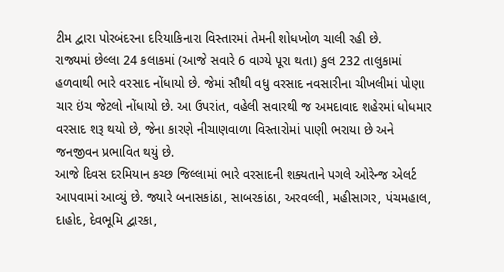ટીમ દ્વારા પોરબંદરના દરિયાકિનારા વિસ્તારમાં તેમની શોધખોળ ચાલી રહી છે.
રાજ્યમાં છેલ્લા 24 કલાકમાં (આજે સવારે 6 વાગ્યે પૂરા થતા) કુલ 232 તાલુકામાં હળવાથી ભારે વરસાદ નોંધાયો છે. જેમાં સૌથી વધુ વરસાદ નવસારીના ચીખલીમાં પોણા ચાર ઇંચ જેટલો નોંધાયો છે. આ ઉપરાંત, વહેલી સવારથી જ અમદાવાદ શહેરમાં ધોધમાર વરસાદ શરૂ થયો છે, જેના કારણે નીચાણવાળા વિસ્તારોમાં પાણી ભરાયા છે અને જનજીવન પ્રભાવિત થયું છે.
આજે દિવસ દરમિયાન કચ્છ જિલ્લામાં ભારે વરસાદની શક્યતાને પગલે ઓરેન્જ એલર્ટ આપવામાં આવ્યું છે. જ્યારે બનાસકાંઠા, સાબરકાંઠા, અરવલ્લી, મહીસાગર, પંચમહાલ, દાહોદ, દેવભૂમિ દ્વારકા,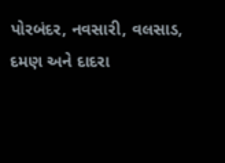પોરબંદર, નવસારી, વલસાડ, દમણ અને દાદરા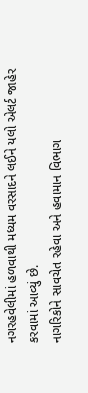નગરહવેલીમાં હળવાથી મધ્યમ વરસાદને લઈને યલો એલર્ટ જાહેર કરવામાં આવ્યું છે.
નાગરિકોને સાવચેત રહેવા અને હવામાન વિભાગ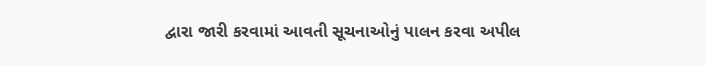દ્વારા જારી કરવામાં આવતી સૂચનાઓનું પાલન કરવા અપીલ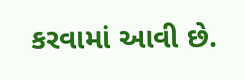કરવામાં આવી છે.